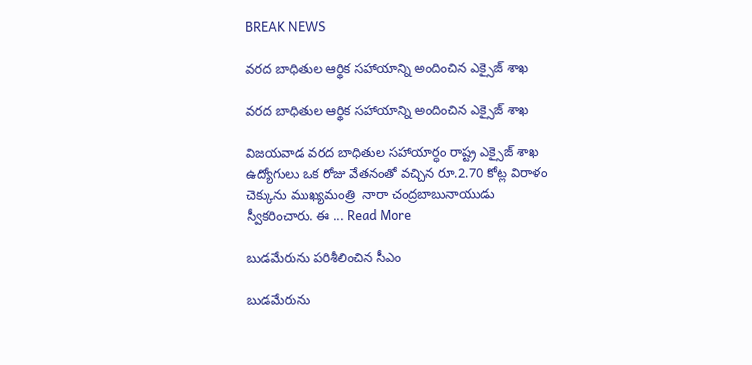BREAK NEWS

వరద బాధితుల ఆర్థిక సహాయాన్ని అందించిన ఎక్సైజ్ శాఖ

వరద బాధితుల ఆర్థిక సహాయాన్ని అందించిన ఎక్సైజ్ శాఖ

విజయవాడ వరద బాధితుల సహాయార్ధం రాష్ట్ర ఎక్సైజ్ శాఖ ఉద్యోగులు ఒక రోజు వేతనంతో వచ్చిన రూ.2.70 కోట్ల విరాళం చెక్కును ముఖ్యమంత్రి  నారా చంద్రబాబునాయుడు స్వీకరించారు. ఈ ... Read More

బుడమేరును పరిశీలించిన సీఎం

బుడమేరును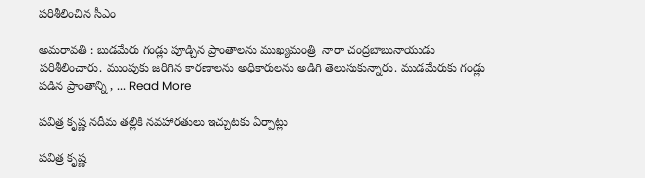పరిశీలించిన సీఎం

అమరావతి : బుడమేరు గండ్లు పూడ్చిన ప్రాంతాలను ముఖ్యమంత్రి  నారా చంద్రబాబునాయుడు పరిశీలించారు. ముంపుకు జరిగిన కారణాలను అధికారులను అడిగి తెలుసుకున్నారు. ముడమేరుకు గండ్లు పడిన ప్రాంతాన్ని , ... Read More

పవిత్ర కృష్ణ నదీమ తల్లికి నవహారతులు ఇచ్చుటకు ఏర్పాట్లు

పవిత్ర కృష్ణ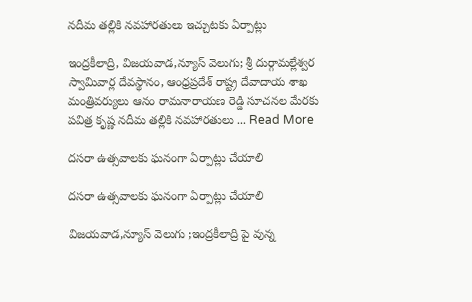నదీమ తల్లికి నవహారతులు ఇచ్చుటకు ఏర్పాట్లు

ఇంద్రకీలాద్రి, విజయవాడ,న్యూస్ వెలుగు; శ్రీ దుర్గామల్లేశ్వర స్వామివార్ల దేవస్థానం, ఆంధ్రప్రదేశ్ రాష్ట్ర దేవాదాయ శాఖ మంత్రివర్యులు ఆనం రామనారాయణ రెడ్డి సూచనల మేరకు పవిత్ర కృష్ణ నదీమ తల్లికి నవహారతులు ... Read More

దసరా ఉత్సవాలకు ఘనంగా ఏర్పాట్లు చేయాలి

దసరా ఉత్సవాలకు ఘనంగా ఏర్పాట్లు చేయాలి

విజయవాడ,న్యూస్ వెలుగు ;ఇంద్రకీలాద్రి పై వున్న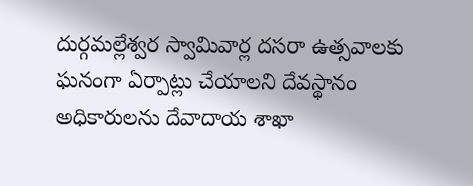దుర్గమల్లేశ్వర స్వామివార్ల దసరా ఉత్సవాలకు ఘనంగా ఏర్పాట్లు చేయాలని దేవస్థానం అధికారులను దేవాదాయ శాఖా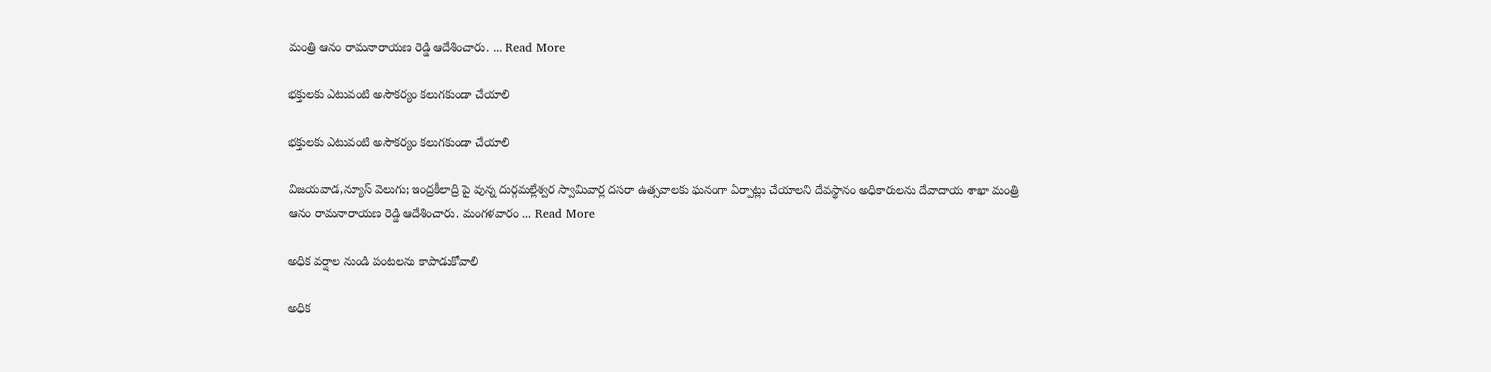మంత్రి ఆనం రామనారాయణ రెడ్డి ఆదేశించారు. ... Read More

భక్తులకు ఎటువంటి అసౌకర్యం కలుగకుండా చేయాలి

భక్తులకు ఎటువంటి అసౌకర్యం కలుగకుండా చేయాలి

విజయవాడ,న్యూస్ వెలుగు; ఇంద్రకీలాద్రి పై వున్న దుర్గమల్లేశ్వర స్వామివార్ల దసరా ఉత్సవాలకు ఘనంగా ఏర్పాట్లు చేయాలని దేవస్థానం అధికారులను దేవాదాయ శాఖా మంత్రి ఆనం రామనారాయణ రెడ్డి ఆదేశించారు. మంగళవారం ... Read More

అధిక వర్షాల నుండి పంటలను కాపాడుకోవాలి

అధిక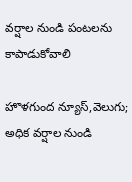వర్షాల నుండి పంటలను కాపాడుకోవాలి

హొళగుంద న్యూస్,వెలుగు; అధిక వర్షాల నుండి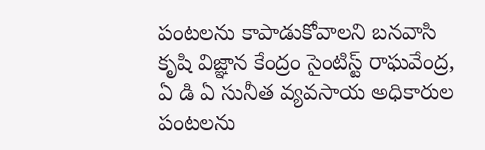పంటలను కాపాడుకోవాలని బనవాసి కృషి విజ్ఞాన కేంద్రం సైంటిస్ట్ రాఘవేంద్ర, ఏ డి ఏ సునీత వ్యవసాయ అధికారుల పంటలను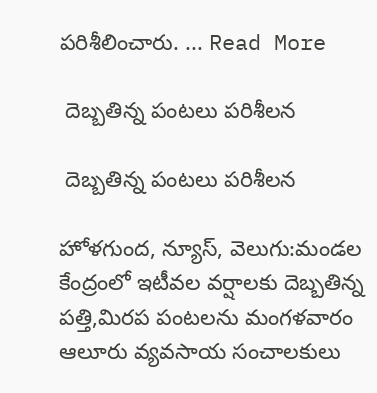పరిశీలించారు. ... Read More

 దెబ్బతిన్న పంటలు పరిశీలన

 దెబ్బతిన్న పంటలు పరిశీలన

హోళగుంద, న్యూస్, వెలుగు:మండల కేంద్రంలో ఇటీవల వర్షాలకు దెబ్బతిన్న పత్తి,మిరప పంటలను మంగళవారం ఆలూరు వ్యవసాయ సంచాలకులు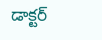డాక్టర్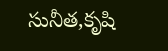సునీత,కృషి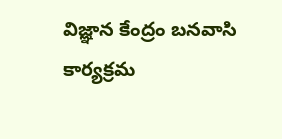విజ్ఞాన కేంద్రం బనవాసి కార్యక్రమ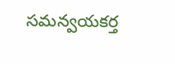సమన్వయకర్త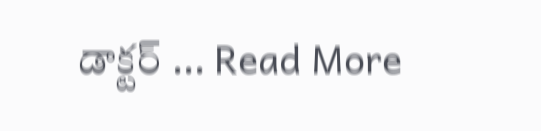డాక్టర్ ... Read More